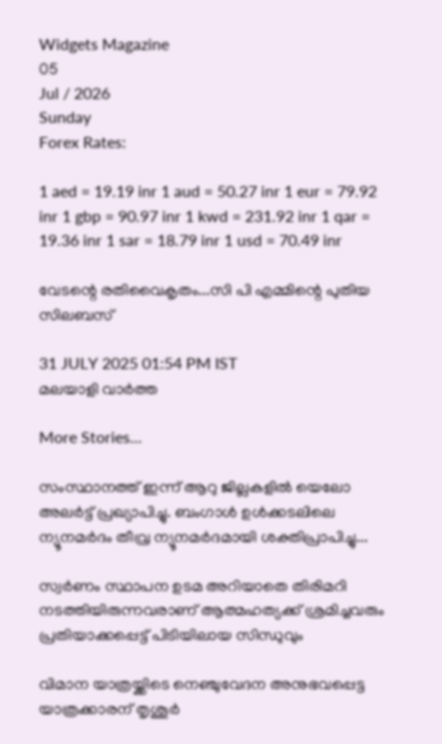Widgets Magazine
05
Jul / 2026
Sunday
Forex Rates:

1 aed = 19.19 inr 1 aud = 50.27 inr 1 eur = 79.92 inr 1 gbp = 90.97 inr 1 kwd = 231.92 inr 1 qar = 19.36 inr 1 sar = 18.79 inr 1 usd = 70.49 inr

വേടന്റെ രതിവൈകൃതം...സി പി എമ്മിന്റെ പുതിയ സിലബസ്

31 JULY 2025 01:54 PM IST
മലയാളി വാര്‍ത്ത

More Stories...

സംസ്ഥാനത്ത് ഇന്ന് ആറു ജില്ലകളില്‍ യെലോ അലര്‍ട്ട് പ്രഖ്യാപിച്ചു. ബംഗാള്‍ ഉള്‍ക്കടലിലെ ന്യൂനമര്‍ദം തീവ്ര ന്യൂനമര്‍ദമായി ശക്തിപ്രാപിച്ചു...

സ്വര്‍ണം സ്ഥാപന ഉടമ അറിയാതെ തിരിമറി നടത്തിയിരുന്നവരാണ് ആത്മഹത്യക്ക് ശ്രമിച്ചവരും പ്രതിയാക്കപ്പെട്ട് പിടിയിലായ സിന്ധുവും

വിമാന യാത്രയ്ക്കിടെ നെഞ്ചുവേദന അനുഭവപ്പെട്ട യാത്രക്കാരന് തൃശൂര്‍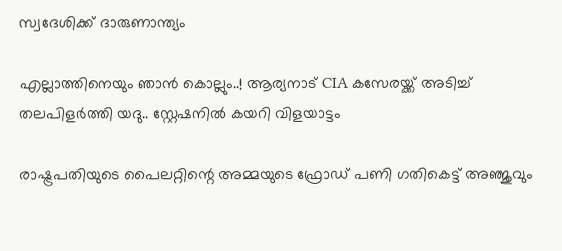സ്വദേശിക്ക് ദാരുണാന്ത്യം

എല്ലാത്തിനെയും ഞാൻ കൊല്ലും..! ആര്യനാട് CIA കസേരയ്ക്ക് അടിച്ച് തലപിളർത്തി യദു.. സ്റ്റേഷനിൽ കയറി വിളയാട്ടം

രാഷ്ട്രപതിയുടെ പൈലറ്റിന്റെ അമ്മയുടെ ഫ്രോഡ് പണി ഗതികെട്ട് അഞ്ജുവും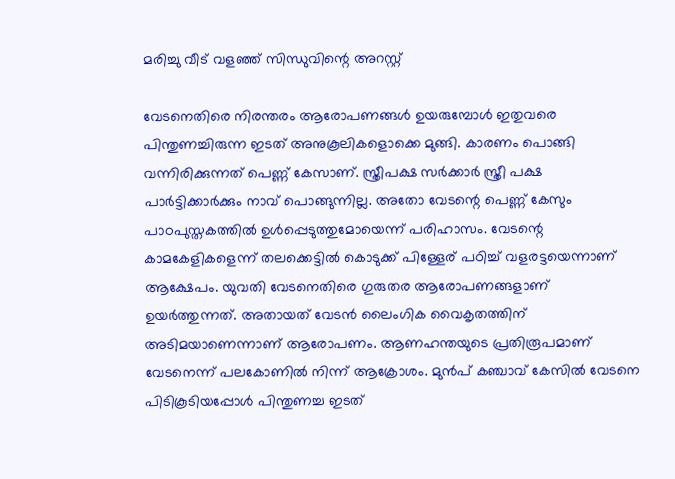മരിച്ചു വീട് വളഞ്ഞ് സിന്ധുവിന്റെ അറസ്റ്റ്

വേടനെതിരെ നിരന്തരം ആരോപണങ്ങള്‍ ഉയരുമ്പോള്‍ ഇതുവരെ പിന്തുണച്ചിരുന്ന ഇടത് അനുകൂലികളൊക്കെ മുങ്ങി. കാരണം പൊങ്ങി വന്നിരിക്കുന്നത് പെണ്ണ് കേസാണ്. സ്ത്രീപക്ഷ സര്‍ക്കാര്‍ സ്ത്രീ പക്ഷ പാര്‍ട്ടിക്കാര്‍ക്കും നാവ് പൊങ്ങുന്നില്ല. അതോ വേടന്റെ പെണ്ണ് കേസും പാഠപുസ്തകത്തില്‍ ഉള്‍പ്പെടുത്തുമോയെന്ന് പരിഹാസം. വേടന്റെ കാമകേളികളെന്ന് തലക്കെട്ടില്‍ കൊടുക്ക് പിള്ളേര് പഠിച്ച് വളരട്ടയെന്നാണ് ആക്ഷേപം. യുവതി വേടനെതിരെ ഗുരുതര ആരോപണങ്ങളാണ് ഉയര്‍ത്തുന്നത്. അതായത് വേടന്‍ ലൈംഗിക വൈകൃതത്തിന് അടിമയാണെന്നാണ് ആരോപണം. ആണഹന്തയുടെ പ്രതിരൂപമാണ് വേടനെന്ന് പലകോണില്‍ നിന്ന് ആക്രോശം. മുന്‍പ് കഞ്ചാവ് കേസില്‍ വേടനെ പിടികൂടിയപ്പോള്‍ പിന്തുണച്ച ഇടത്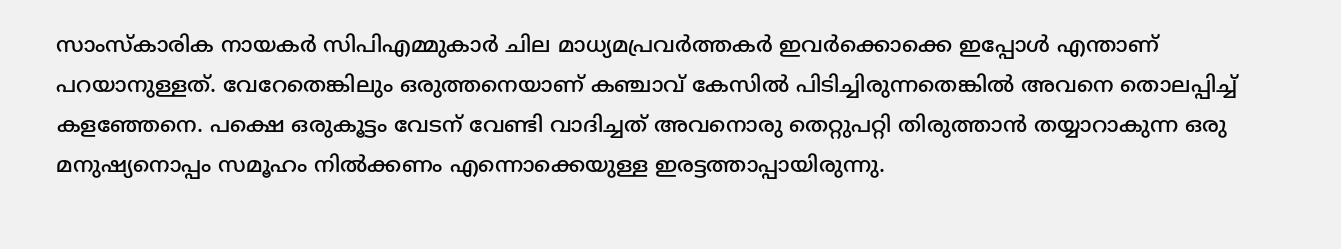സാംസ്‌കാരിക നായകര്‍ സിപിഎമ്മുകാര്‍ ചില മാധ്യമപ്രവര്‍ത്തകര്‍ ഇവര്‍ക്കൊക്കെ ഇപ്പോള്‍ എന്താണ് പറയാനുള്ളത്. വേറേതെങ്കിലും ഒരുത്തനെയാണ് കഞ്ചാവ് കേസില്‍ പിടിച്ചിരുന്നതെങ്കില്‍ അവനെ തൊലപ്പിച്ച് കളഞ്ഞേനെ. പക്ഷെ ഒരുകൂട്ടം വേടന് വേണ്ടി വാദിച്ചത് അവനൊരു തെറ്റുപറ്റി തിരുത്താന്‍ തയ്യാറാകുന്ന ഒരു മനുഷ്യനൊപ്പം സമൂഹം നില്‍ക്കണം എന്നൊക്കെയുള്ള ഇരട്ടത്താപ്പായിരുന്നു.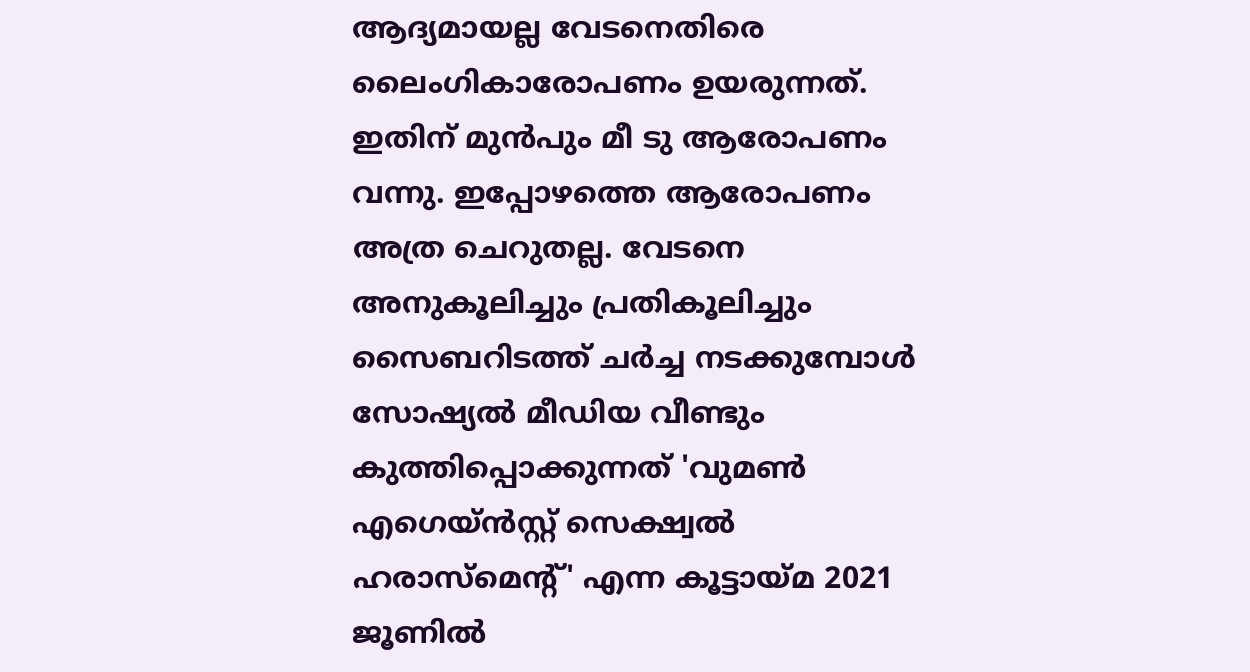ആദ്യമായല്ല വേടനെതിരെ ലൈംഗികാരോപണം ഉയരുന്നത്. ഇതിന് മുന്‍പും മീ ടു ആരോപണം വന്നു. ഇപ്പോഴത്തെ ആരോപണം അത്ര ചെറുതല്ല. വേടനെ അനുകൂലിച്ചും പ്രതികൂലിച്ചും സൈബറിടത്ത് ചര്‍ച്ച നടക്കുമ്പോള്‍ സോഷ്യല്‍ മീഡിയ വീണ്ടും കുത്തിപ്പൊക്കുന്നത് 'വുമണ്‍ എഗെയ്ന്‍സ്റ്റ് സെക്ഷ്വല്‍ ഹരാസ്‌മെന്റ്' എന്ന കൂട്ടായ്മ 2021 ജൂണില്‍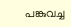പങ്കുവച്ച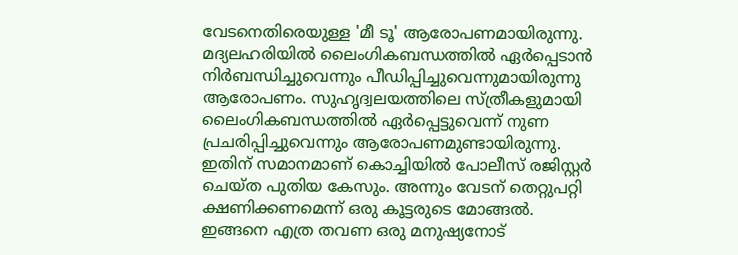വേടനെതിരെയുള്ള 'മീ ടൂ' ആരോപണമായിരുന്നു. മദ്യലഹരിയില്‍ ലൈംഗികബന്ധത്തില്‍ ഏര്‍പ്പെടാന്‍ നിര്‍ബന്ധിച്ചുവെന്നും പീഡിപ്പിച്ചുവെന്നുമായിരുന്നു ആരോപണം. സുഹൃദ്വലയത്തിലെ സ്ത്രീകളുമായി ലൈംഗികബന്ധത്തില്‍ ഏര്‍പ്പെട്ടുവെന്ന് നുണ പ്രചരിപ്പിച്ചുവെന്നും ആരോപണമുണ്ടായിരുന്നു. ഇതിന് സമാനമാണ് കൊച്ചിയില്‍ പോലീസ് രജിസ്റ്റര്‍ ചെയ്ത പുതിയ കേസും. അന്നും വേടന് തെറ്റുപറ്റി ക്ഷണിക്കണമെന്ന് ഒരു കൂട്ടരുടെ മോങ്ങല്‍. ഇങ്ങനെ എത്ര തവണ ഒരു മനുഷ്യനോട്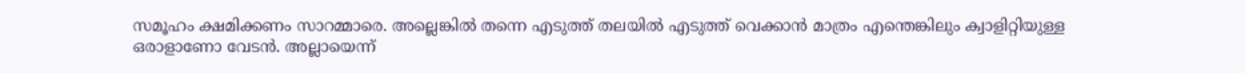സമൂഹം ക്ഷമിക്കണം സാറമ്മാരെ. അല്ലെങ്കില്‍ തന്നെ എടുത്ത് തലയില്‍ എടുത്ത് വെക്കാന്‍ മാത്രം എന്തെങ്കിലും ക്വാളിറ്റിയുള്ള ഒരാളാണോ വേടന്‍. അല്ലായെന്ന്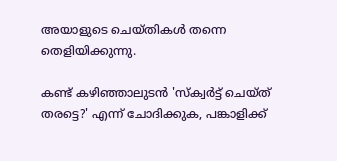അയാളുടെ ചെയ്തികള്‍ തന്നെ തെളിയിക്കുന്നു.

കണ്ട് കഴിഞ്ഞാലുടന്‍ 'സ്‌ക്വര്‍ട്ട് ചെയ്ത് തരട്ടെ?' എന്ന് ചോദിക്കുക, പങ്കാളിക്ക്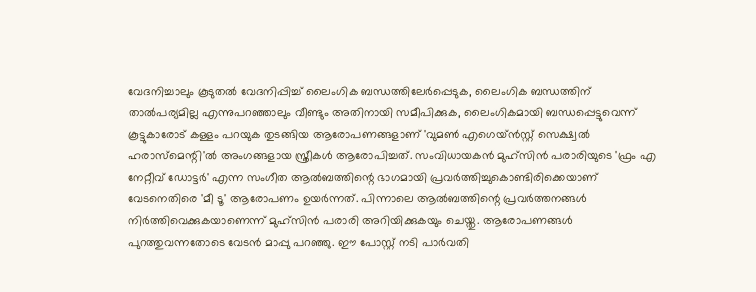വേദനിച്ചാലും കൂടുതല്‍ വേദനിപ്പിച്ച് ലൈംഗിക ബന്ധത്തിലേര്‍പ്പെടുക, ലൈംഗിക ബന്ധത്തിന് താല്‍പര്യമില്ല എന്നുപറഞ്ഞാലും വീണ്ടും അതിനായി സമീപിക്കുക, ലൈംഗികമായി ബന്ധപ്പെട്ടുവെന്ന് കൂട്ടുകാരോട് കള്ളം പറയുക തുടങ്ങിയ ആരോപണങ്ങളാണ് 'വുമണ്‍ എഗെയ്ന്‍സ്റ്റ് സെക്ഷ്വല്‍ ഹരാസ്‌മെന്റി'ല്‍ അംഗങ്ങളായ സ്ത്രീകള്‍ ആരോപിച്ചത്. സംവിധായകന്‍ മുഹ്‌സിന്‍ പരാരിയുടെ 'ഫ്രം എ നേറ്റീവ് ഡോട്ടര്‍' എന്ന സംഗീത ആല്‍ബത്തിന്റെ ഭാഗമായി പ്രവര്‍ത്തിച്ചുകൊണ്ടിരിക്കെയാണ് വേടനെതിരെ 'മീ ടൂ' ആരോപണം ഉയര്‍ന്നത്. പിന്നാലെ ആല്‍ബത്തിന്റെ പ്രവര്‍ത്തനങ്ങള്‍ നിര്‍ത്തിവെക്കുകയാണെന്ന് മുഹ്‌സിന്‍ പരാരി അറിയിക്കുകയും ചെയ്തു. ആരോപണങ്ങള്‍ പുറത്തുവന്നതോടെ വേടന്‍ മാപ്പു പറഞ്ഞു. ഈ പോസ്റ്റ് നടി പാര്‍വതി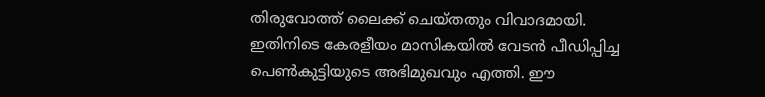തിരുവോത്ത് ലൈക്ക് ചെയ്തതും വിവാദമായി. ഇതിനിടെ കേരളീയം മാസികയില്‍ വേടന്‍ പീഡിപ്പിച്ച പെണ്‍കുട്ടിയുടെ അഭിമുഖവും എത്തി. ഈ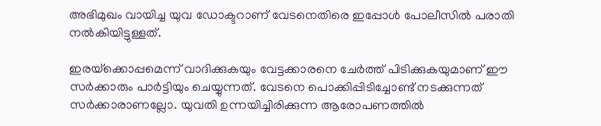അഭിമുഖം വായിച്ച യുവ ഡോക്ടറാണ് വേടനെതിരെ ഇപ്പോള്‍ പോലീസില്‍ പരാതി നല്‍കിയിട്ടുള്ളത്.

ഇരയ്‌ക്കൊപ്പമെന്ന് വാദിക്കുകയും വേട്ടക്കാരനെ ചേര്‍ത്ത് പിടിക്കുകയുമാണ് ഈ സര്‍ക്കാരും പാര്‍ട്ടിയും ചെയ്യുന്നത്. വേടനെ പൊക്കിപ്പിടിച്ചോണ്ട് നടക്കുന്നത് സര്‍ക്കാരാണല്ലോ. യുവതി ഉന്നയിച്ചിരിക്കുന്ന ആരോപണത്തില്‍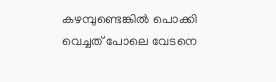കഴമ്പുണ്ടെങ്കില്‍ പൊക്കി വെച്ചത് പോലെ വേടനെ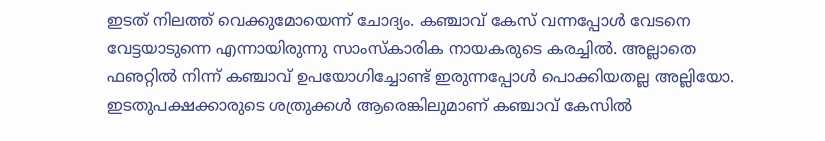ഇടത് നിലത്ത് വെക്കുമോയെന്ന് ചോദ്യം. കഞ്ചാവ് കേസ് വന്നപ്പോള്‍ വേടനെ വേട്ടയാടുന്നെ എന്നായിരുന്നു സാംസ്‌കാരിക നായകരുടെ കരച്ചില്‍. അല്ലാതെ ഫഌറ്റില്‍ നിന്ന് കഞ്ചാവ് ഉപയോഗിച്ചോണ്ട് ഇരുന്നപ്പോള്‍ പൊക്കിയതല്ല അല്ലിയോ. ഇടതുപക്ഷക്കാരുടെ ശത്രുക്കള്‍ ആരെങ്കിലുമാണ് കഞ്ചാവ് കേസില്‍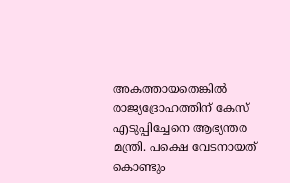അകത്തായതെങ്കില്‍ രാജ്യദ്രോഹത്തിന് കേസ് എടുപ്പിച്ചേനെ ആഭ്യന്തര മന്ത്രി. പക്ഷെ വേടനായത് കൊണ്ടും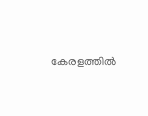കേരളത്തില്‍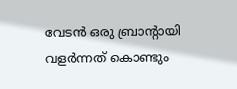വേടന്‍ ഒരു ബ്രാന്റായി വളര്‍ന്നത് കൊണ്ടും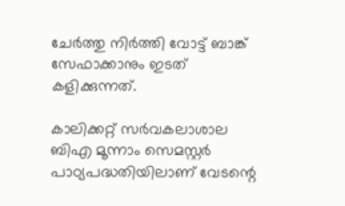ചേര്‍ത്തു നിര്‍ത്തി വോട്ട് ബാങ്ക് സേഫാക്കാനും ഇടത് കളിക്കുന്നത്.

കാലിക്കറ്റ് സര്‍വകലാശാല ബിഎ മൂന്നാം സെമസ്റ്റര്‍ പാഠ്യപദ്ധതിയിലാണ് വേടന്റെ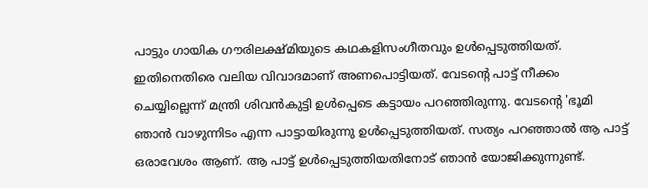പാട്ടും ഗായിക ഗൗരിലക്ഷ്മിയുടെ കഥകളിസംഗീതവും ഉള്‍പ്പെടുത്തിയത്. ഇതിനെതിരെ വലിയ വിവാദമാണ് അണപൊട്ടിയത്. വേടന്റെ പാട്ട് നീക്കം ചെയ്യില്ലെന്ന് മന്ത്രി ശിവന്‍കുട്ടി ഉള്‍പ്പെടെ കട്ടായം പറഞ്ഞിരുന്നു. വേടന്റെ 'ഭൂമി ഞാന്‍ വാഴുന്നിടം എന്ന പാട്ടായിരുന്നു ഉള്‍പ്പെടുത്തിയത്. സത്യം പറഞ്ഞാല്‍ ആ പാട്ട് ഒരാവേശം ആണ്. ആ പാട്ട് ഉള്‍പ്പെടുത്തിയതിനോട് ഞാന്‍ യോജിക്കുന്നുണ്ട്.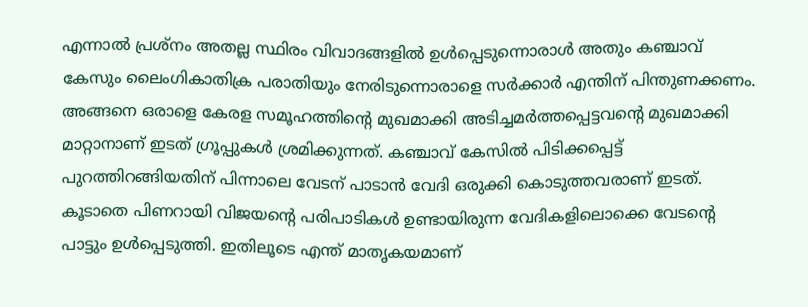എന്നാല്‍ പ്രശ്‌നം അതല്ല സ്ഥിരം വിവാദങ്ങളില്‍ ഉള്‍പ്പെടുന്നൊരാള്‍ അതും കഞ്ചാവ് കേസും ലൈംഗികാതിക്ര പരാതിയും നേരിടുന്നൊരാളെ സര്‍ക്കാര്‍ എന്തിന് പിന്തുണക്കണം. അങ്ങനെ ഒരാളെ കേരള സമൂഹത്തിന്റെ മുഖമാക്കി അടിച്ചമര്‍ത്തപ്പെട്ടവന്റെ മുഖമാക്കി മാറ്റാനാണ് ഇടത് ഗ്രൂപ്പുകള്‍ ശ്രമിക്കുന്നത്. കഞ്ചാവ് കേസില്‍ പിടിക്കപ്പെട്ട് പുറത്തിറങ്ങിയതിന് പിന്നാലെ വേടന് പാടാന്‍ വേദി ഒരുക്കി കൊടുത്തവരാണ് ഇടത്. കൂടാതെ പിണറായി വിജയന്റെ പരിപാടികള്‍ ഉണ്ടായിരുന്ന വേദികളിലൊക്കെ വേടന്റെ പാട്ടും ഉള്‍പ്പെടുത്തി. ഇതിലൂടെ എന്ത് മാതൃകയമാണ്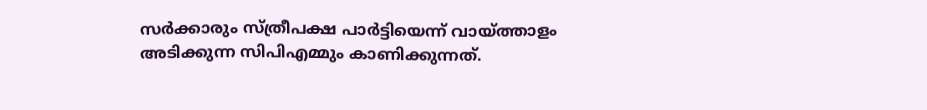സര്‍ക്കാരും സ്ത്രീപക്ഷ പാര്‍ട്ടിയെന്ന് വായ്ത്താളം അടിക്കുന്ന സിപിഎമ്മും കാണിക്കുന്നത്.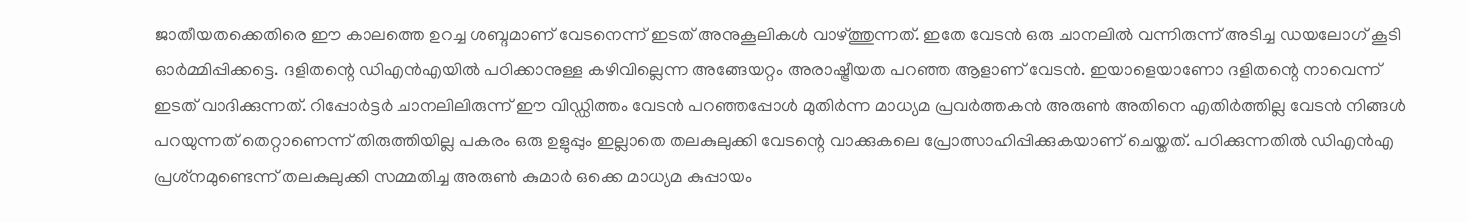ജാതീയതക്കെതിരെ ഈ കാലത്തെ ഉറച്ച ശബ്ദമാണ് വേടനെന്ന് ഇടത് അനുകൂലികള്‍ വാഴ്ത്തുന്നത്. ഇതേ വേടന്‍ ഒരു ചാനലില്‍ വന്നിരുന്ന് അടിച്ച ഡയലോഗ് കൂടി ഓര്‍മ്മിപ്പിക്കട്ടെ. ദളിതന്റെ ഡിഎന്‍എയില്‍ പഠിക്കാനുള്ള കഴിവില്ലെന്ന അങ്ങേയറ്റം അരാഷ്ട്രീയത പറഞ്ഞ ആളാണ് വേടന്‍. ഇയാളെയാണോ ദളിതന്റെ നാവെന്ന് ഇടത് വാദിക്കുന്നത്. റിപ്പോര്‍ട്ടര്‍ ചാനലിലിരുന്ന് ഈ വിഡ്ഡിത്തം വേടന്‍ പറഞ്ഞപ്പോള്‍ മുതിര്‍ന്ന മാധ്യമ പ്രവര്‍ത്തകന്‍ അരുണ്‍ അതിനെ എതിര്‍ത്തില്ല വേടന്‍ നിങ്ങള്‍ പറയുന്നത് തെറ്റാണെന്ന് തിരുത്തിയില്ല പകരം ഒരു ഉളുപ്പും ഇല്ലാതെ തലകുലുക്കി വേടന്റെ വാക്കുകലെ പ്രോത്സാഹിപ്പിക്കുകയാണ് ചെയ്തത്. പഠിക്കുന്നതില്‍ ഡിഎന്‍എ പ്രശ്‌നമുണ്ടെന്ന് തലകുലുക്കി സമ്മതിച്ച അരുണ്‍ കുമാര്‍ ഒക്കെ മാധ്യമ കുപ്പായം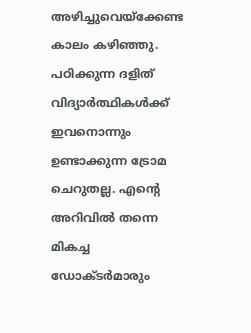അഴിച്ചുവെയ്‌ക്കേണ്ട കാലം കഴിഞ്ഞു. പഠിക്കുന്ന ദളിത് വിദ്യാര്‍ത്ഥികള്‍ക്ക് ഇവനൊന്നും ഉണ്ടാക്കുന്ന ട്രോമ ചെറുതല്ല. എന്റെ അറിവില്‍ തന്നെ മികച്ച ഡോക്ടര്‍മാരും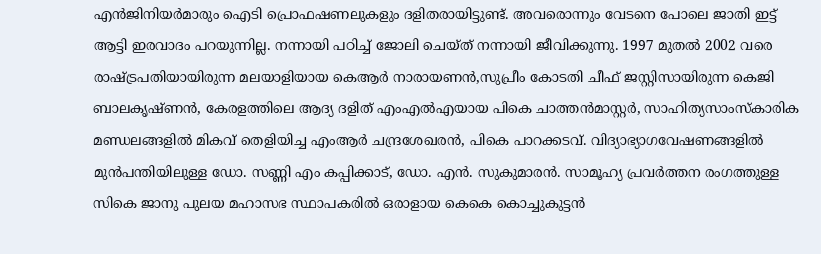എന്‍ജിനിയര്‍മാരും ഐടി പ്രൊഫഷണലുകളും ദളിതരായിട്ടുണ്ട്. അവരൊന്നും വേടനെ പോലെ ജാതി ഇട്ട് ആട്ടി ഇരവാദം പറയുന്നില്ല. നന്നായി പഠിച്ച് ജോലി ചെയ്ത് നന്നായി ജീവിക്കുന്നു. 1997 മുതല്‍ 2002 വരെ രാഷ്ട്രപതിയായിരുന്ന മലയാളിയായ കെആര്‍ നാരായണന്‍,സുപ്രീം കോടതി ചീഫ് ജസ്റ്റിസായിരുന്ന കെജി ബാലകൃഷ്ണന്‍, കേരളത്തിലെ ആദ്യ ദളിത് എംഎല്‍എയായ പികെ ചാത്തന്‍മാസ്റ്റര്‍, സാഹിത്യസാംസ്‌കാരിക മണ്ഡലങ്ങളില്‍ മികവ് തെളിയിച്ച എംആര്‍ ചന്ദ്രശേഖരന്‍, പികെ പാറക്കടവ്. വിദ്യാഭ്യാഗവേഷണങ്ങളില്‍ മുന്‍പന്തിയിലുള്ള ഡോ. സണ്ണി എം കപ്പിക്കാട്, ഡോ. എന്‍. സുകുമാരന്‍. സാമൂഹ്യ പ്രവര്‍ത്തന രംഗത്തുള്ള സികെ ജാനു പുലയ മഹാസഭ സ്ഥാപകരില്‍ ഒരാളായ കെകെ കൊച്ചുകുട്ടന്‍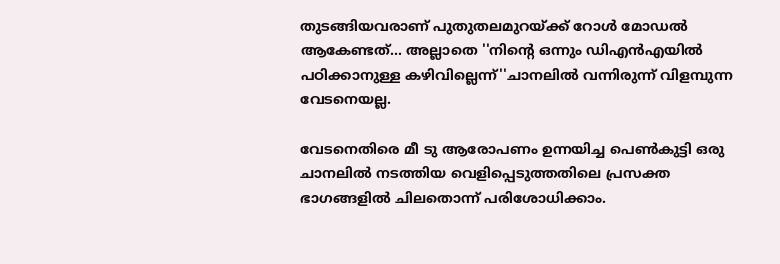തുടങ്ങിയവരാണ് പുതുതലമുറയ്ക്ക് റോള്‍ മോഡല്‍ ആകേണ്ടത്... അല്ലാതെ ''നിന്റെ ഒന്നും ഡിഎന്‍എയില്‍ പഠിക്കാനുള്ള കഴിവില്ലെന്ന്''ചാനലില്‍ വന്നിരുന്ന് വിളമ്പുന്ന വേടനെയല്ല.

വേടനെതിരെ മീ ടു ആരോപണം ഉന്നയിച്ച പെണ്‍കുട്ടി ഒരു ചാനലില്‍ നടത്തിയ വെളിപ്പെടുത്തതിലെ പ്രസക്ത ഭാഗങ്ങളില്‍ ചിലതൊന്ന് പരിശോധിക്കാം.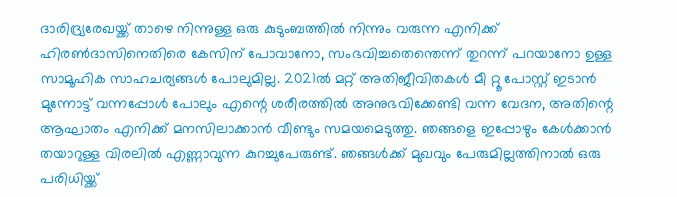ദാരിദ്ര്യരേഖയ്ക്ക് താഴെ നിന്നുള്ള ഒരു കുടുംബത്തില്‍ നിന്നും വരുന്ന എനിക്ക് ഹിരണ്‍ദാസിനെതിരെ കേസിന് പോവാനോ, സംഭവിച്ചതെന്തെന്ന് തുറന്ന് പറയാനോ ഉള്ള സാമൂഹിക സാഹചര്യങ്ങള്‍ പോലുമില്ല. 2021ല്‍ മറ്റ് അതിജീവിതകള്‍ മീ റ്റൂ പോസ്റ്റ് ഇടാന്‍ മുന്നോട്ട് വന്നപ്പോള്‍ പോലും എന്റെ ശരീരത്തില്‍ അനുഭവിക്കേണ്ടി വന്ന വേദന, അതിന്റെ ആഘാതം എനിക്ക് മനസിലാക്കാന്‍ വീണ്ടും സമയമെടുത്തു. ഞങ്ങളെ ഇപ്പോഴും കേള്‍ക്കാന്‍ തയാറുള്ള വിരലില്‍ എണ്ണാവുന്ന കുറച്ചുപേരുണ്ട്. ഞങ്ങള്‍ക്ക് മുഖവും പേരുമില്ലത്തിനാല്‍ ഒരു പരിധിയ്ക്ക്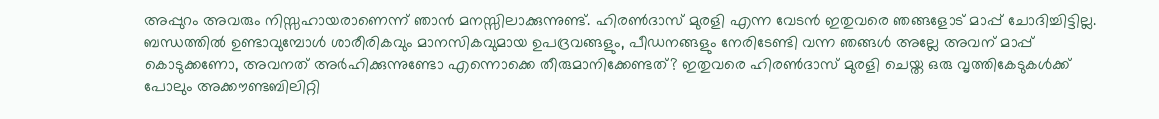അപ്പുറം അവരും നിസ്സഹായരാണെന്ന് ഞാന്‍ മനസ്സിലാക്കുന്നുണ്ട്. ഹിരണ്‍ദാസ് മുരളി എന്ന വേടന്‍ ഇതുവരെ ഞങ്ങളോട് മാപ്പ് ചോദിച്ചിട്ടില്ല. ബന്ധത്തില്‍ ഉണ്ടാവുമ്പോള്‍ ശാരീരികവും മാനസികവുമായ ഉപദ്രവങ്ങളും, പീഡനങ്ങളും നേരിടേണ്ടി വന്ന ഞങ്ങള്‍ അല്ലേ അവന് മാപ്പ് കൊടുക്കണോ, അവനത് അര്‍ഹിക്കുന്നുണ്ടോ എന്നൊക്കെ തീരുമാനിക്കേണ്ടത്? ഇതുവരെ ഹിരണ്‍ദാസ് മുരളി ചെയ്ത ഒരു വൃത്തികേടുകള്‍ക്ക് പോലും അക്കൗണ്ടബിലിറ്റി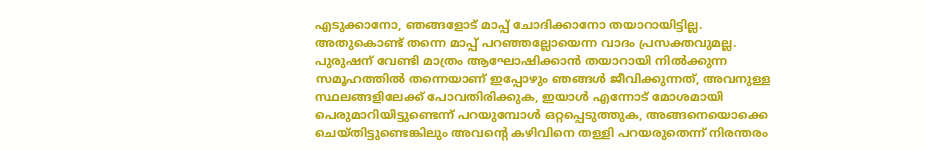എടുക്കാനോ, ഞങ്ങളോട് മാപ്പ് ചോദിക്കാനോ തയാറായിട്ടില്ല. അതുകൊണ്ട് തന്നെ മാപ്പ് പറഞ്ഞല്ലോയെന്ന വാദം പ്രസക്തവുമല്ല. പുരുഷന് വേണ്ടി മാത്രം ആഘോഷിക്കാന്‍ തയാറായി നില്‍ക്കുന്ന സമൂഹത്തില്‍ തന്നെയാണ് ഇപ്പോഴും ഞങ്ങള്‍ ജീവിക്കുന്നത്, അവനുള്ള സ്ഥലങ്ങളിലേക്ക് പോവതിരിക്കുക, ഇയാള്‍ എന്നോട് മോശമായി പെരുമാറിയിട്ടുണ്ടെന്ന് പറയുമ്പോള്‍ ഒറ്റപ്പെടുത്തുക, അങ്ങനെയൊക്കെ ചെയ്തിട്ടുണ്ടെങ്കിലും അവന്റെ കഴിവിനെ തള്ളി പറയരുതെന്ന് നിരന്തരം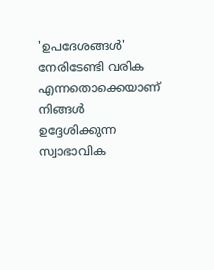'ഉപദേശങ്ങള്‍' നേരിടേണ്ടി വരിക എന്നതൊക്കെയാണ് നിങ്ങള്‍ ഉദ്ദേശിക്കുന്ന സ്വാഭാവിക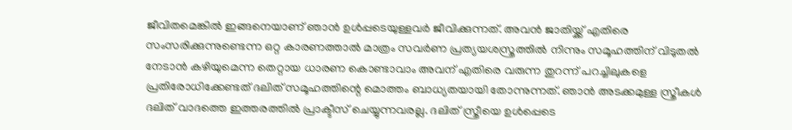ജീവിതമെങ്കില്‍ ഇങ്ങനെയാണ് ഞാന്‍ ഉള്‍പ്പടെയുള്ളവര്‍ ജീവിക്കുന്നത്. അവന്‍ ജാതിയ്ക്ക് എതിരെ സംസരിക്കുന്നുണ്ടെന്ന ഒറ്റ കാരണത്താല്‍ മാത്രം സവര്‍ണ പ്രത്യയശസ്ത്രത്തില്‍ നിന്നും സമൂഹത്തിന് വിടുതല്‍ നേടാന്‍ കഴിയുമെന്ന തെറ്റായ ധാരണ കൊണ്ടാവാം അവന് എതിരെ വരുന്ന തുറന്ന് പറച്ചിലുകളെ പ്രതിരോധിക്കേണ്ടത് ദലിത് സമൂഹത്തിന്റെ മൊത്തം ബാധ്യതയായി തോന്നുന്നത്. ഞാന്‍ അടക്കമുള്ള സ്ത്രീകള്‍ ദലിത് വാദത്തെ ഇത്തരത്തില്‍ പ്രാക്ടീസ് ചെയ്യുന്നവരല്ല. ദലിത് സ്ത്രീയെ ഉള്‍പ്പെടെ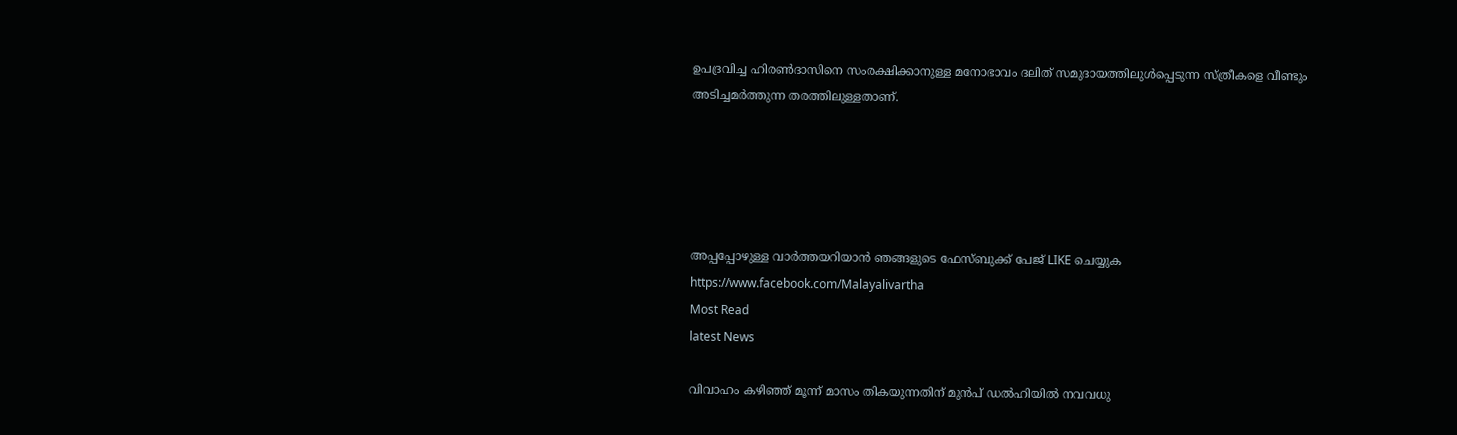ഉപദ്രവിച്ച ഹിരണ്‍ദാസിനെ സംരക്ഷിക്കാനുള്ള മനോഭാവം ദലിത് സമുദായത്തിലുള്‍പ്പെടുന്ന സ്ത്രീകളെ വീണ്ടും അടിച്ചമര്‍ത്തുന്ന തരത്തിലുള്ളതാണ്.





അപ്പപ്പോഴുള്ള വാര്‍ത്തയറിയാന്‍ ഞങ്ങളുടെ ഫേസ്‌ബുക്ക്‌ പേജ് LIKE ചെയ്യുക
https://www.facebook.com/Malayalivartha
Most Read
latest News

വിവാഹം കഴിഞ്ഞ് മൂന്ന് മാസം തികയുന്നതിന് മുൻപ് ഡൽഹിയിൽ നവവധു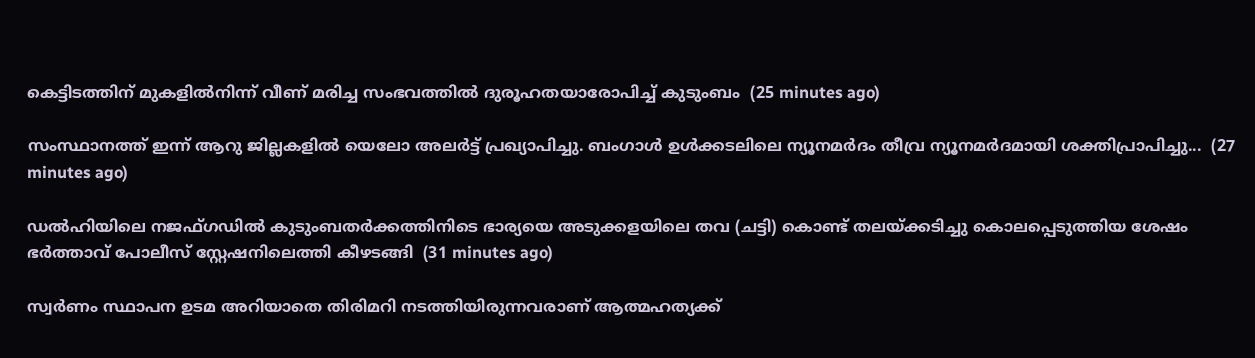കെട്ടിടത്തിന് മുകളിൽനിന്ന് വീണ് മരിച്ച സംഭവത്തിൽ ദുരൂഹതയാരോപിച്ച് കുടുംബം  (25 minutes ago)

സംസ്ഥാനത്ത് ഇന്ന് ആറു ജില്ലകളില്‍ യെലോ അലര്‍ട്ട് പ്രഖ്യാപിച്ചു. ബംഗാള്‍ ഉള്‍ക്കടലിലെ ന്യൂനമര്‍ദം തീവ്ര ന്യൂനമര്‍ദമായി ശക്തിപ്രാപിച്ചു...  (27 minutes ago)

ഡൽഹിയിലെ നജഫ്ഗഡിൽ കുടുംബതർക്കത്തിനിടെ ഭാര്യയെ അടുക്കളയിലെ തവ (ചട്ടി) കൊണ്ട് തലയ്ക്കടിച്ചു കൊലപ്പെടുത്തിയ ശേഷം ഭർത്താവ് പോലീസ് സ്റ്റേഷനിലെത്തി കീഴടങ്ങി  (31 minutes ago)

സ്വര്‍ണം സ്ഥാപന ഉടമ അറിയാതെ തിരിമറി നടത്തിയിരുന്നവരാണ് ആത്മഹത്യക്ക്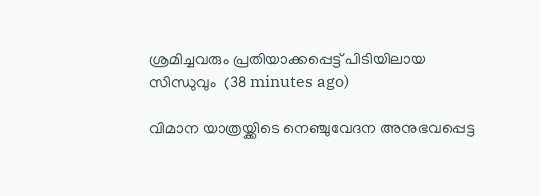ശ്രമിച്ചവരും പ്രതിയാക്കപ്പെട്ട് പിടിയിലായ സിന്ധുവും  (38 minutes ago)

വിമാന യാത്രയ്ക്കിടെ നെഞ്ചുവേദന അനുഭവപ്പെട്ട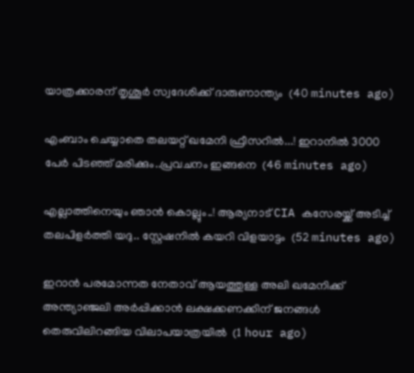യാത്രക്കാരന് തൃശൂര്‍ സ്വദേശിക്ക് ദാരുണാന്ത്യം  (40 minutes ago)

എംബാം ചെയ്യാതെ തലയറ്റ് ഖമേനി ഫ്രീസറിൽ...! ഇറാനിൽ 3000 പേർ പിടഞ്ഞ് മരിക്കും..പ്രവചനം ഇങ്ങനെ  (46 minutes ago)

എല്ലാത്തിനെയും ഞാൻ കൊല്ലും..! ആര്യനാട് CIA കസേരയ്ക്ക് അടിച്ച് തലപിളർത്തി യദു.. സ്റ്റേഷനിൽ കയറി വിളയാട്ടം  (52 minutes ago)

ഇറാന്‍ പരമോന്നത നേതാവ് ആയത്തുള്ള അലി ഖമേനിക്ക് അന്ത്യാഞ്ജലി അര്‍പ്പിക്കാന്‍ ലക്ഷക്കണക്കിന് ജനങ്ങള്‍ തെരുവിലിറങ്ങിയ വിലാപയാത്രയില്‍  (1 hour ago)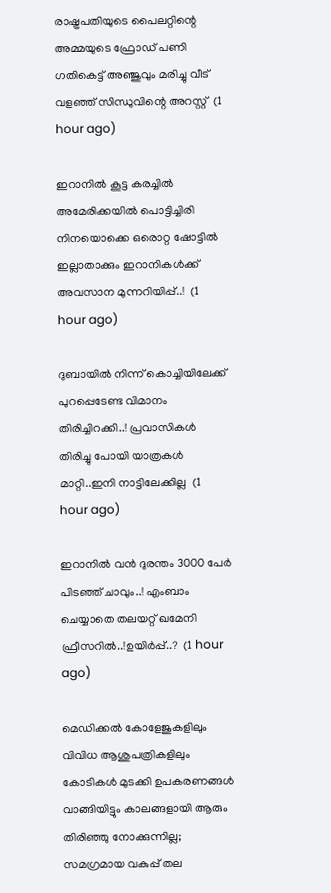രാഷ്ട്രപതിയുടെ പൈലറ്റിന്റെ അമ്മയുടെ ഫ്രോഡ് പണി ഗതികെട്ട് അഞ്ജുവും മരിച്ചു വീട് വളഞ്ഞ് സിന്ധുവിന്റെ അറസ്റ്റ്  (1 hour ago)

ഇറാനിൽ കൂട്ട കരച്ചിൽ അമേരിക്കയിൽ പൊട്ടിച്ചിരി നിനയൊക്കെ ഒരൊറ്റ ഷോട്ടിൽ ഇല്ലാതാക്കും ഇറാനികൾക്ക് അവസാന മുന്നറിയിപ്പ്..!  (1 hour ago)

ദുബായിൽ നിന്ന് കൊച്ചിയിലേക്ക് പുറപ്പെടേണ്ട വിമാനം തിരിച്ചിറക്കി..! പ്രവാസികൾ തിരിച്ചു പോയി യാത്രകൾ മാറ്റി..ഇനി നാട്ടിലേക്കില്ല  (1 hour ago)

ഇറാനിൽ വൻ ദുരന്തം 3000 പേർ പിടഞ്ഞ് ചാവും..! എംബാം ചെയ്യാതെ തലയറ്റ് ഖമേനി ഫ്രീസറിൽ..!ഉയിർപ്പ്..?  (1 hour ago)

മെഡിക്കൽ കോളേജുകളിലും വിവിധ ആശുപത്രികളിലും കോടികൾ മുടക്കി ഉപകരണങ്ങൾ വാങ്ങിയിട്ടും കാലങ്ങളായി ആരും തിരിഞ്ഞു നോക്കുന്നില്ല; സമഗ്രമായ വകുപ്പ് തല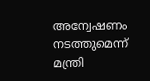അന്വേഷണം നടത്തുമെന്ന് മന്ത്രി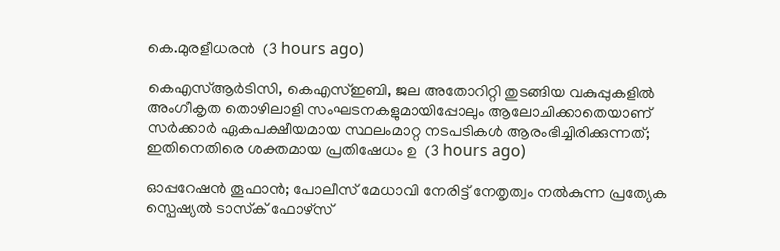കെ.മുരളീധരൻ  (3 hours ago)

കെഎസ്ആർടിസി, കെഎസ്ഇബി, ജല അതോറിറ്റി തുടങ്ങിയ വകുപ്പുകളിൽ അംഗീകൃത തൊഴിലാളി സംഘടനകളുമായിപ്പോലും ആലോചിക്കാതെയാണ് സർക്കാർ ഏകപക്ഷീയമായ സ്ഥലംമാറ്റ നടപടികൾ ആരംഭിച്ചിരിക്കുന്നത്; ഇതിനെതിരെ ശക്തമായ പ്രതിഷേധം ഉ  (3 hours ago)

ഓപ്പറേഷൻ തൂഫാൻ; പോലീസ് മേധാവി നേരിട്ട്‌ നേതൃത്വം നൽകുന്ന പ്രത്യേക സ്പെഷ്യൽ ടാസ്‌ക് ഫോഴ്‌സ്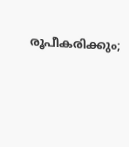രൂപീകരിക്കും;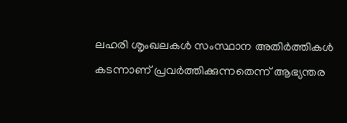ലഹരി ശൃംഖലകൾ സംസ്ഥാന അതിർത്തികൾ കടന്നാണ് പ്രവർത്തിക്കുന്നതെന്ന് ആഭ്യന്തര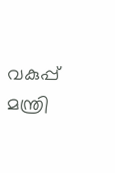വകുപ്പ് മന്ത്രി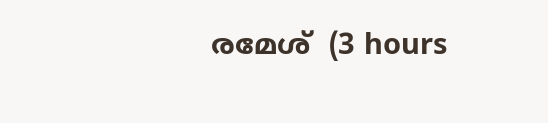രമേശ്  (3 hours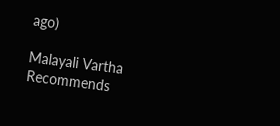ago)

Malayali Vartha Recommends